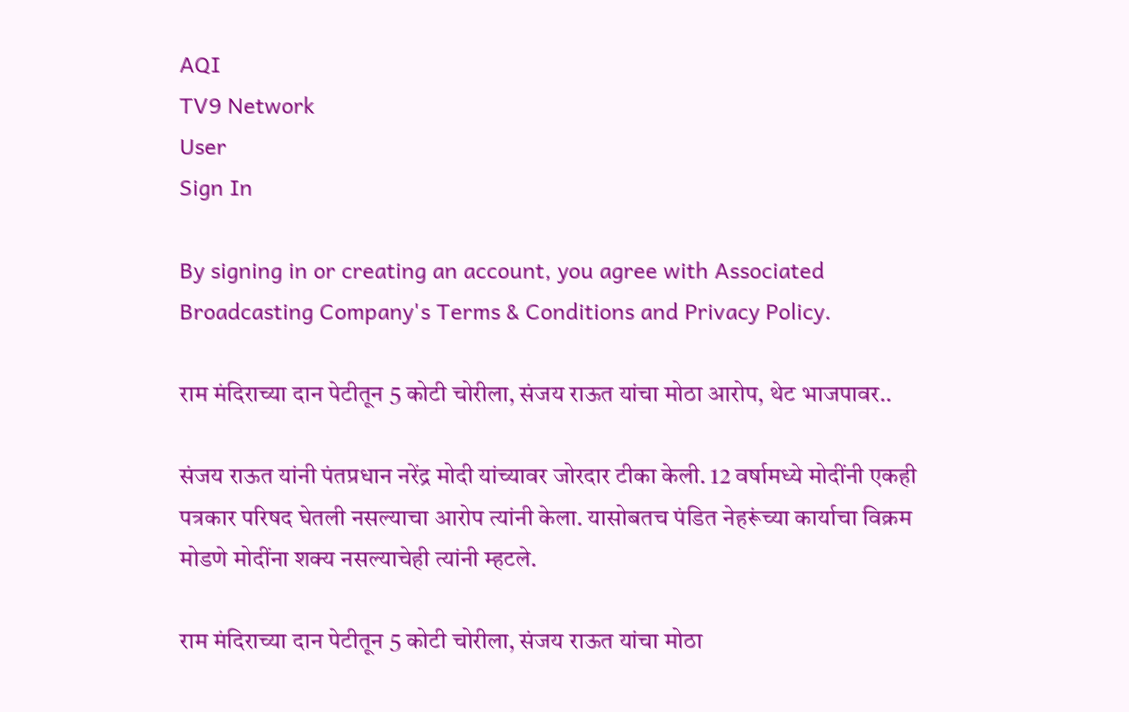AQI
TV9 Network
User
Sign In

By signing in or creating an account, you agree with Associated Broadcasting Company's Terms & Conditions and Privacy Policy.

राम मंदिराच्या दान पेटीतून 5 कोटी चोरीला, संजय राऊत यांचा मोठा आरोप, थेट भाजपावर..

संजय राऊत यांनी पंतप्रधान नरेंद्र मोदी यांच्यावर जोरदार टीका केली. 12 वर्षामध्ये मोदींनी एकही पत्रकार परिषद घेतली नसल्याचा आरोप त्यांनी केला. यासोबतच पंडित नेहरूंच्या कार्याचा विक्रम मोडणे मोदींना शक्य नसल्याचेही त्यांनी म्हटले.

राम मंदिराच्या दान पेटीतून 5 कोटी चोरीला, संजय राऊत यांचा मोठा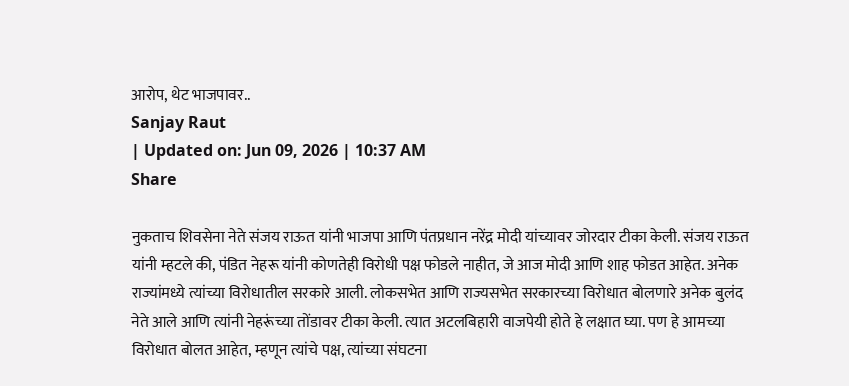आरोप, थेट भाजपावर..
Sanjay Raut
| Updated on: Jun 09, 2026 | 10:37 AM
Share

नुकताच शिवसेना नेते संजय राऊत यांनी भाजपा आणि पंतप्रधान नरेंद्र मोदी यांच्यावर जोरदार टीका केली. संजय राऊत यांनी म्हटले की, पंडित नेहरू यांनी कोणतेही विरोधी पक्ष फोडले नाहीत, जे आज मोदी आणि शाह फोडत आहेत. अनेक राज्यांमध्ये त्यांच्या विरोधातील सरकारे आली. लोकसभेत आणि राज्यसभेत सरकारच्या विरोधात बोलणारे अनेक बुलंद नेते आले आणि त्यांनी नेहरूंच्या तोंडावर टीका केली. त्यात अटलबिहारी वाजपेयी होते हे लक्षात घ्या. पण हे आमच्या विरोधात बोलत आहेत, म्हणून त्यांचे पक्ष, त्यांच्या संघटना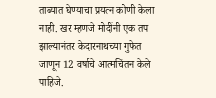ताब्यात घेण्याचा प्रयत्न कोणी केला नाही. खर म्हणजे मोदींनी एक तप झाल्यानंतर केदारनाथच्या गुफेत जाणून 12 वर्षाचे आत्मचिंतन केले पाहिजे.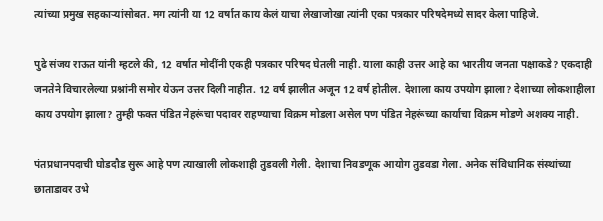त्यांच्या प्रमुख सहकाऱ्यांसोबत. मग त्यांनी या 12 वर्षात काय केलं याचा लेखाजोखा त्यांनी एका पत्रकार परिषदेमध्ये सादर केला पाहिजे.

पुढे संजय राऊत यांनी म्हटले की, 12 वर्षात मोदींनी एकही पत्रकार परिषद घेतली नाही. याला काही उत्तर आहे का भारतीय जनता पक्षाकडे? एकदाही जनतेने विचारलेल्या प्रश्नांनी समोर येऊन उत्तर दिली नाहीत. 12 वर्ष झालीत अजून 12 वर्ष होतील. देशाला काय उपयोग झाला? देशाच्या लोकशाहीला काय उपयोग झाला? तुम्ही फक्त पंडित नेहरूंचा पदावर राहण्याचा विक्रम मोडला असेल पण पंडित नेहरूंच्या कार्याचा विक्रम मोडणे अशक्य नाही.

पंतप्रधानपदाची घोडदौड सुरू आहे पण त्याखाली लोकशाही तुडवली गेली. देशाचा निवडणूक आयोग तुडवडा गेला. अनेक संविधानिक संस्थांच्या छाताडावर उभे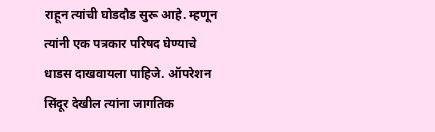राहून त्यांची घोडदौड सुरू आहे. म्हणून त्यांनी एक पत्रकार परिषद घेण्याचे धाडस दाखवायला पाहिजे. ऑपरेशन सिंदूर देखील त्यांना जागतिक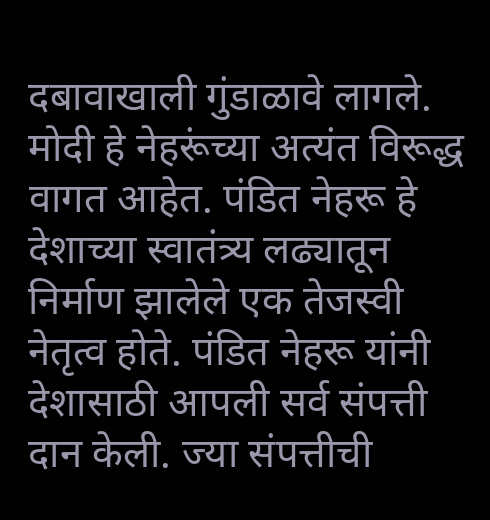दबावाखाली गुंडाळावे लागले. मोदी हे नेहरूंच्या अत्यंत विरूद्ध वागत आहेत. पंडित नेहरू हे देशाच्या स्वातंत्र्य लढ्यातून निर्माण झालेले एक तेजस्वी नेतृत्व होते. पंडित नेहरू यांनी देशासाठी आपली सर्व संपत्ती दान केली. ज्या संपत्तीची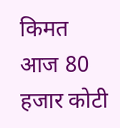किमत आज 80 हजार कोटी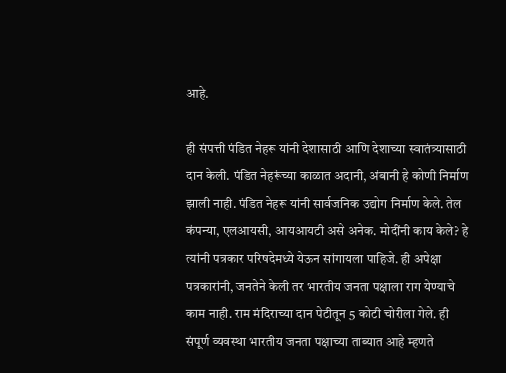आहे.

ही संपत्ती पंडित नेहरू यांनी देशासाठी आणि देशाच्या स्वातंत्र्यासाठी दान केली. पंडित नेहरूंच्या काळात अदानी, अंबानी हे कोणी निर्माण झाली नाही. पंडित नेहरू यांनी सार्वजनिक उद्योग निर्माण केले. तेल कंपन्या, एलआयसी, आयआयटी असे अनेक. मोदींनी काय केले? हे त्यांनी पत्रकार परिषदेमध्ये येऊन सांगायला पाहिजे. ही अपेक्षा पत्रकारांनी, जनतेने केली तर भारतीय जनता पक्षाला राग येण्याचे काम नाही. राम मंदिराच्या दान पेटीतून 5 कोटी चोरीला गेले. ही संपूर्ण व्यवस्था भारतीय जनता पक्षाच्या ताब्यात आहे म्हणते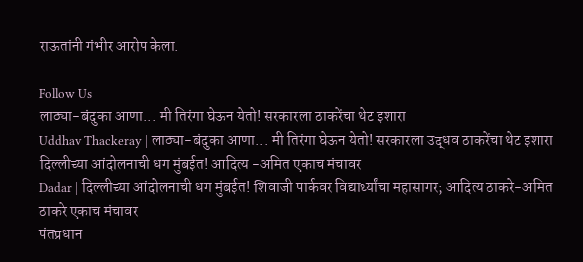राऊतांनी गंभीर आरोप केला.

Follow Us
लाठ्या-बंदुका आणा... मी तिरंगा घेऊन येतो! सरकारला ठाकरेंचा थेट इशारा
Uddhav Thackeray | लाठ्या-बंदुका आणा... मी तिरंगा घेऊन येतो! सरकारला उद्धव ठाकरेंचा थेट इशारा
दिल्लीच्या आंदोलनाची धग मुंबईत! आदित्य -अमित एकाच मंचावर
Dadar | दिल्लीच्या आंदोलनाची धग मुंबईत! शिवाजी पार्कवर विद्यार्थ्यांचा महासागर; आदित्य ठाकरे-अमित ठाकरे एकाच मंचावर
पंतप्रधान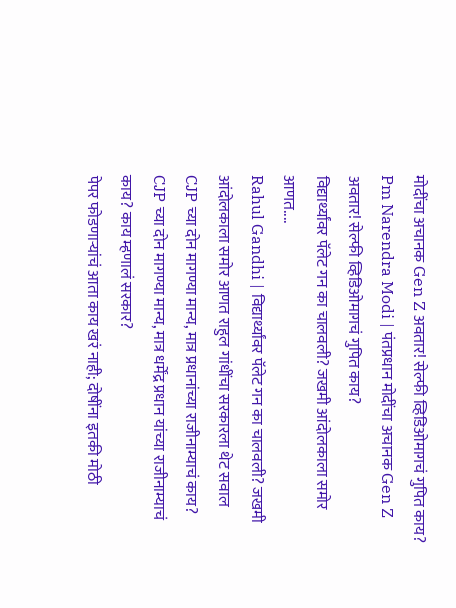मोदींचा अचानक Gen Z अवतार! सेल्फी व्हिडिओमागचं गुपित काय?
Pm Narendra Modi | पंतप्रधान मोदींचा अचानक Gen Z अवतार! सेल्फी व्हिडिओमागचं गुपित काय?
विद्यार्थ्यांवर पॅलेट गन का चालवली? जखमी आंदोलकाला समोर आणत....
Rahul Gandhi | विद्यार्थ्यांवर पॅलेट गन का चालवली? जखमी आंदोलकाला समोर आणत राहुल गांधींचा सरकारला थेट सवाल
CJP च्या दोन मागण्या मान्य, मात्र प्रधानांच्या राजीनाम्याचं काय?
CJP च्या दोन मागण्या मान्य, मात्र धर्मेंद्र प्रधान यांच्या राजीनाम्याचं काय? काय म्हणालं सरकार?
पेपर फोडणाऱ्यांचं आता काय खरं नाही; दोषींना इतकी मोठी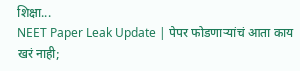शिक्षा...
NEET Paper Leak Update | पेपर फोडणाऱ्यांचं आता काय खरं नाही;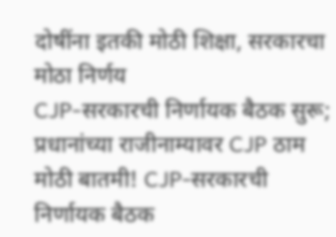दोषींना इतकी मोठी शिक्षा, सरकारचा मोठा निर्णय
CJP-सरकारची निर्णायक बैठक सुरू; प्रधानांच्या राजीनाम्यावर CJP ठाम
मोठी बातमी! CJP-सरकारची निर्णायक बैठक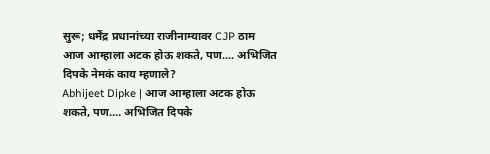सुरू; धर्मेंद्र प्रधानांच्या राजीनाम्यावर CJP ठाम
आज आम्हाला अटक होऊ शकते, पण.... अभिजित दिपके नेमकं काय म्हणाले?
Abhijeet Dipke | आज आम्हाला अटक होऊ शकते, पण.... अभिजित दिपके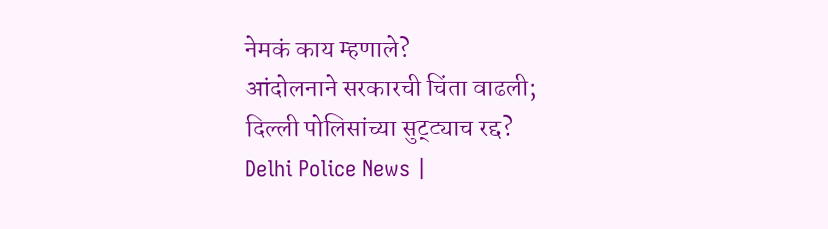नेमकं काय म्हणाले?
आंदोलनाने सरकारची चिंता वाढली; दिल्ली पोलिसांच्या सुट्ट्याच रद्द?
Delhi Police News |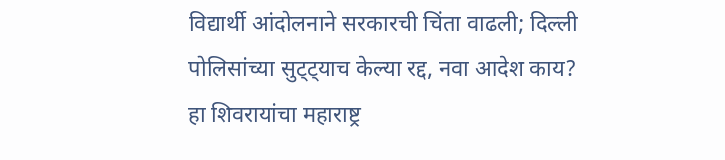विद्यार्थी आंदोलनाने सरकारची चिंता वाढली; दिल्ली पोलिसांच्या सुट्ट्याच केल्या रद्द, नवा आदेश काय?
हा शिवरायांचा महाराष्ट्र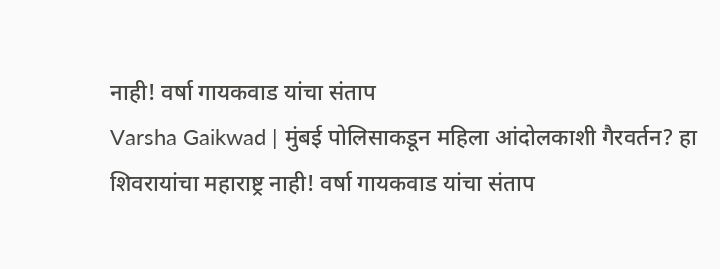नाही! वर्षा गायकवाड यांचा संताप
Varsha Gaikwad | मुंबई पोलिसाकडून महिला आंदोलकाशी गैरवर्तन? हा शिवरायांचा महाराष्ट्र नाही! वर्षा गायकवाड यांचा संताप